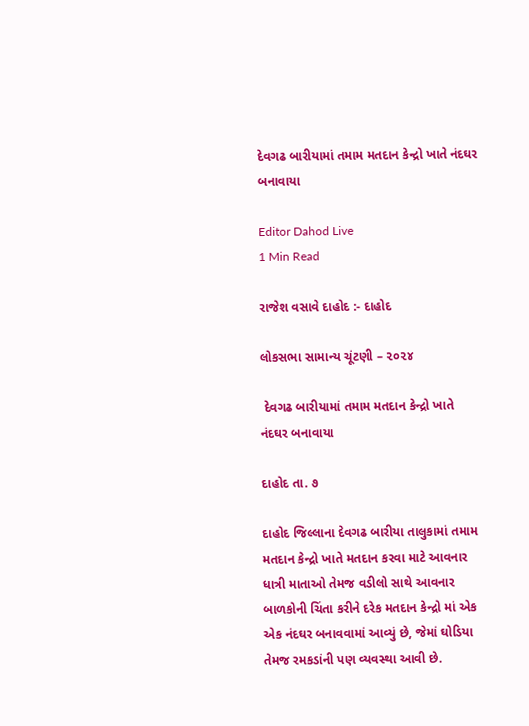દેવગઢ બારીયામાં તમામ મતદાન કેન્દ્રો ખાતે નંદઘર બનાવાયા

Editor Dahod Live
1 Min Read

રાજેશ વસાવે દાહોદ :- દાહોદ

લોકસભા સામાન્ય ચૂંટણી – ૨૦૨૪

 દેવગઢ બારીયામાં તમામ મતદાન કેન્દ્રો ખાતે નંદઘર બનાવાયા

દાહોદ તા. ૭

દાહોદ જિલ્લાના દેવગઢ બારીયા તાલુકામાં તમામ મતદાન કેન્દ્રો ખાતે મતદાન કરવા માટે આવનાર ધાત્રી માતાઓ તેમજ વડીલો સાથે આવનાર બાળકોની ચિંતા કરીને દરેક મતદાન કેન્દ્રો માં એક એક નંદઘર બનાવવામાં આવ્યું છે, જેમાં ઘોડિયા તેમજ રમકડાંની પણ વ્યવસ્થા આવી છે.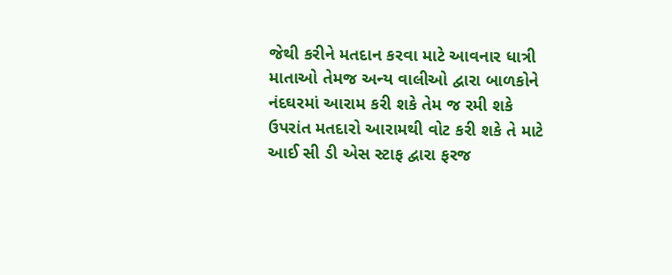જેથી કરીને મતદાન કરવા માટે આવનાર ધાત્રી માતાઓ તેમજ અન્ય વાલીઓ દ્વારા બાળકોને નંદઘરમાં આરામ કરી શકે તેમ જ રમી શકે ઉપરાંત મતદારો આરામથી વોટ કરી શકે તે માટે આઈ સી ડી એસ સ્ટાફ દ્વારા ફરજ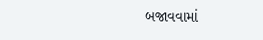બજાવવામાં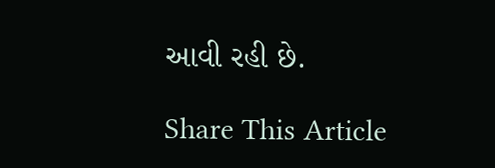આવી રહી છે.

Share This Article